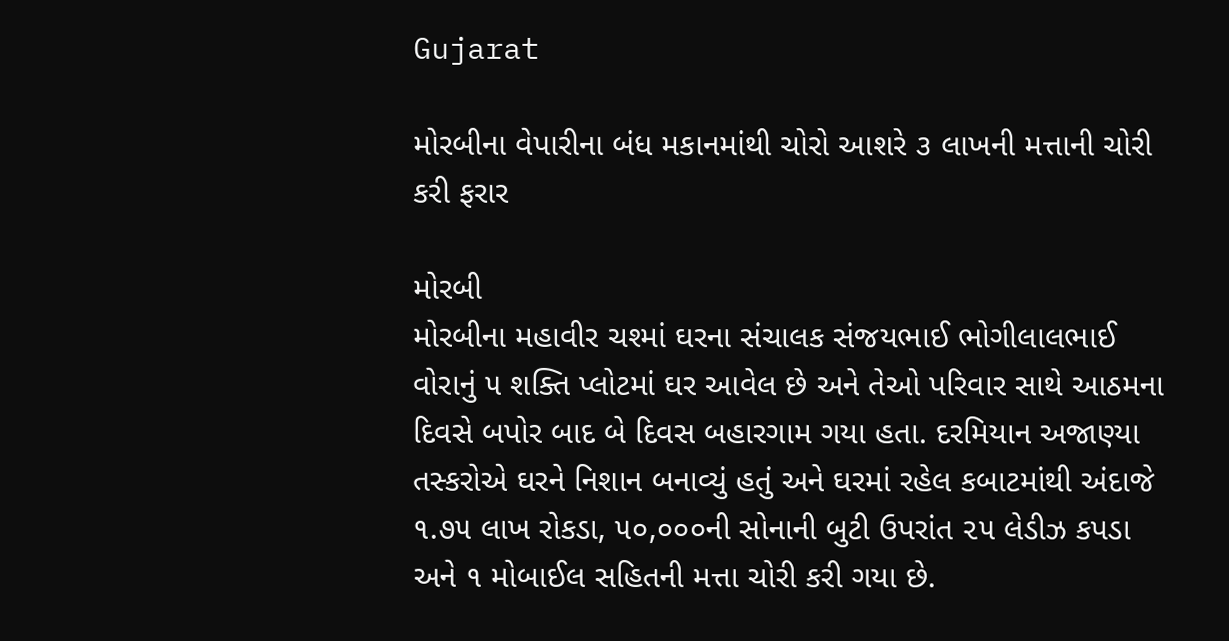Gujarat

મોરબીના વેપારીના બંધ મકાનમાંથી ચોરો આશરે ૩ લાખની મત્તાની ચોરી કરી ફરાર

મોરબી
મોરબીના મહાવીર ચશ્માં ઘરના સંચાલક સંજયભાઈ ભોગીલાલભાઈ વોરાનું ૫ શક્તિ પ્લોટમાં ઘર આવેલ છે અને તેઓ પરિવાર સાથે આઠમના દિવસે બપોર બાદ બે દિવસ બહારગામ ગયા હતા. દરમિયાન અજાણ્યા તસ્કરોએ ઘરને નિશાન બનાવ્યું હતું અને ઘરમાં રહેલ કબાટમાંથી અંદાજે ૧.૭૫ લાખ રોકડા, ૫૦,૦૦૦ની સોનાની બુટી ઉપરાંત ૨૫ લેડીઝ કપડા અને ૧ મોબાઈલ સહિતની મત્તા ચોરી કરી ગયા છે.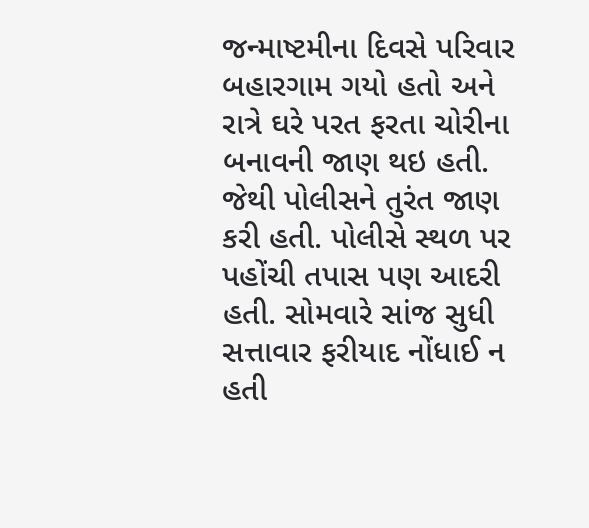જન્માષ્ટમીના દિવસે પરિવાર બહારગામ ગયો હતો અને રાત્રે ઘરે પરત ફરતા ચોરીના બનાવની જાણ થઇ હતી. જેથી પોલીસને તુરંત જાણ કરી હતી. પોલીસે સ્થળ પર પહોંચી તપાસ પણ આદરી હતી. સોમવારે સાંજ સુધી સત્તાવાર ફરીયાદ નોંધાઈ ન હતી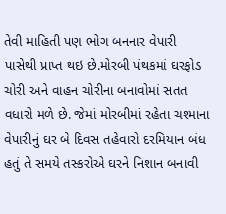તેવી માહિતી પણ ભોગ બનનાર વેપારી પાસેથી પ્રાપ્ત થઇ છે.મોરબી પંથકમાં ઘરફોડ ચોરી અને વાહન ચોરીના બનાવોમાં સતત વધારો મળે છે. જેમાં મોરબીમાં રહેતા ચશ્માના વેપારીનું ઘર બે દિવસ તહેવારો દરમિયાન બંધ હતું તે સમયે તસ્કરોએ ઘરને નિશાન બનાવી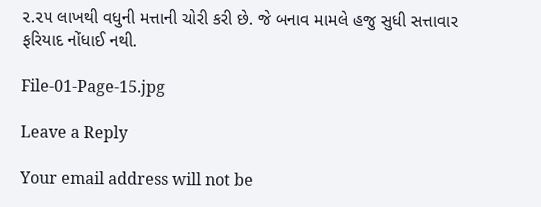૨.૨૫ લાખથી વધુની મત્તાની ચોરી કરી છે. જે બનાવ મામલે હજુ સુધી સત્તાવાર ફરિયાદ નોંધાઈ નથી.

File-01-Page-15.jpg

Leave a Reply

Your email address will not be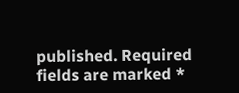published. Required fields are marked *